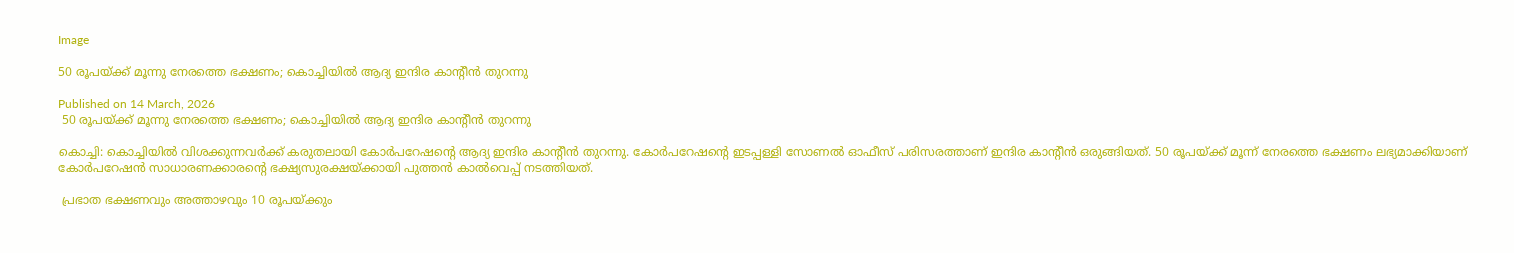Image

50 രൂപയ്ക്ക് മൂന്നു നേരത്തെ ഭക്ഷണം; കൊച്ചിയിൽ ആദ്യ ഇന്ദിര കാൻ്റീൻ തുറന്നു

Published on 14 March, 2026
 50 രൂപയ്ക്ക് മൂന്നു നേരത്തെ ഭക്ഷണം; കൊച്ചിയിൽ ആദ്യ ഇന്ദിര കാൻ്റീൻ തുറന്നു

കൊച്ചി: കൊച്ചിയിൽ വിശക്കുന്നവർക്ക് കരുതലായി കോർപറേഷൻ്റെ ആദ്യ ഇന്ദിര കാൻ്റീൻ തുറന്നു. കോർപറേഷൻ്റെ ഇടപ്പള്ളി സോണൽ ഓഫീസ് പരിസരത്താണ് ഇന്ദിര കാൻ്റീൻ ഒരുങ്ങിയത്. 50 രൂപയ്ക്ക് മൂന്ന് നേരത്തെ ഭക്ഷണം ലഭ്യമാക്കിയാണ് കോർപറേഷൻ സാധാരണക്കാരന്റെ ഭക്ഷ്യസുരക്ഷയ്ക്കായി പുത്തൻ കാൽവെപ്പ് നടത്തിയത്.

 പ്രഭാത ഭക്ഷണവും അത്താഴവും 10 രൂപയ്ക്കും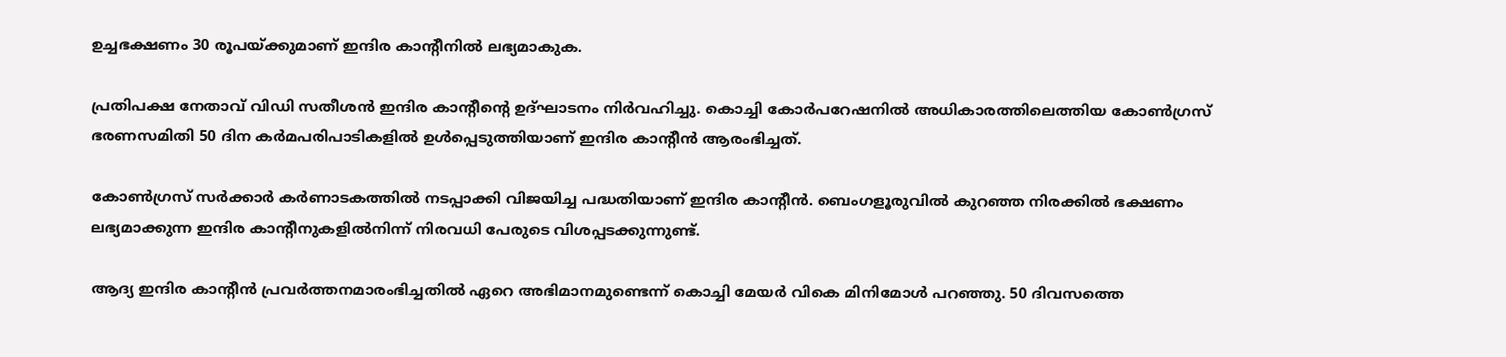ഉച്ചഭക്ഷണം 30 രൂപയ്ക്കുമാണ് ഇന്ദിര കാൻ്റീനിൽ ലഭ്യമാകുക.

പ്രതിപക്ഷ നേതാവ് വിഡി സതീശൻ ഇന്ദിര കാന്റീൻ്റെ ഉദ്ഘാടനം നിർവഹിച്ചു. കൊച്ചി കോർപറേഷനിൽ അധികാരത്തിലെത്തിയ കോൺഗ്രസ് ഭരണസമിതി 50 ദിന കർമപരിപാടികളിൽ ഉൾപ്പെടുത്തിയാണ് ഇന്ദിര കാൻ്റീൻ ആരംഭിച്ചത്.

കോൺഗ്രസ് സർക്കാർ കർണാടകത്തിൽ നടപ്പാക്കി വിജയിച്ച പദ്ധതിയാണ് ഇന്ദിര കാൻ്റീൻ. ബെംഗളൂരുവിൽ കുറഞ്ഞ നിരക്കിൽ ഭക്ഷണം ലഭ്യമാക്കുന്ന ഇന്ദിര കാൻ്റീനുകളിൽനിന്ന് നിരവധി പേരുടെ വിശപ്പടക്കുന്നുണ്ട്.

ആദ്യ ഇന്ദിര കാൻ്റീൻ പ്രവർത്തനമാരംഭിച്ചതിൽ ഏറെ അഭിമാനമുണ്ടെന്ന് കൊച്ചി മേയർ വികെ മിനിമോൾ പറഞ്ഞു. 50 ദിവസത്തെ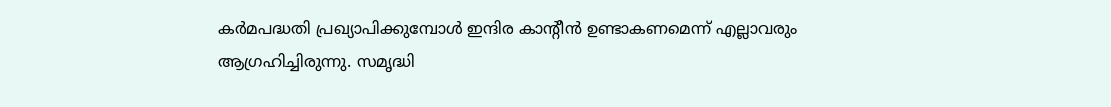കർമപദ്ധതി പ്രഖ്യാപിക്കുമ്പോൾ ഇന്ദിര കാൻ്റീൻ ഉണ്ടാകണമെന്ന് എല്ലാവരും ആഗ്രഹിച്ചിരുന്നു. സമൃദ്ധി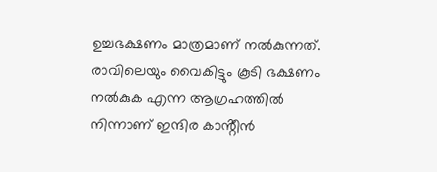ഉച്ചഭക്ഷണം മാത്രമാണ് നൽകുന്നത്. രാവിലെയും വൈകിട്ടും കൂടി ഭക്ഷണം നൽകുക എന്ന ആഗ്രഹത്തിൽ നിന്നാണ് ഇന്ദിര കാൻ്റീൻ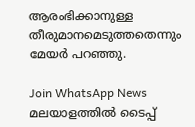ആരംഭിക്കാനുള്ള തീരുമാനമെടുത്തതെന്നും മേയർ പറഞ്ഞു.

Join WhatsApp News
മലയാളത്തില്‍ ടൈപ്പ്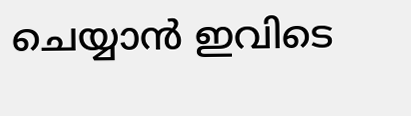ചെയ്യാന്‍ ഇവിടെ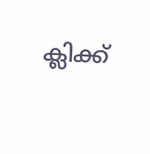ക്ലിക്ക്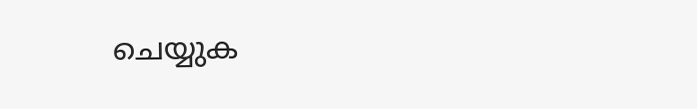ചെയ്യുക